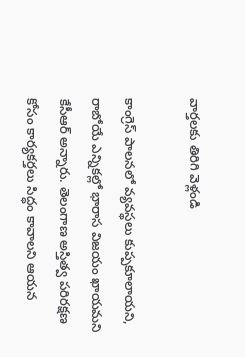వార్తలకు తిరిగి వెళ్లండి

కాంగ్రెస్ పాలనలో వ్యవస్థలు కుప్పకూలాయని, రాబోయే ఎన్నికల్లో భారాస విజయం ఖాయమని కేసీఆర్ అన్నారు. తెలంగాణ అస్తిత్వ పరిరక్షణ కోసం కార్యకర్తలు సిద్ధం కావాలని ఆయన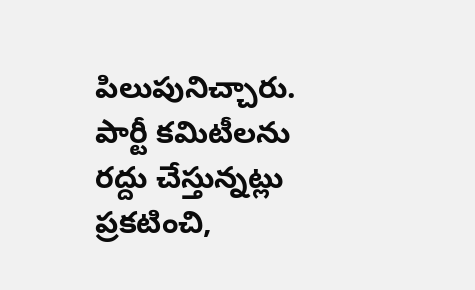పిలుపునిచ్చారు.
పార్టీ కమిటీలను రద్దు చేస్తున్నట్లు ప్రకటించి,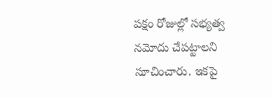పక్షం రోజుల్లో సభ్యత్వ నమోదు చేపట్టాలని సూచించారు. ఇకపై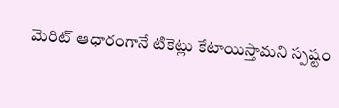మెరిట్ ఆధారంగానే టికెట్లు కేటాయిస్తామని స్పష్టం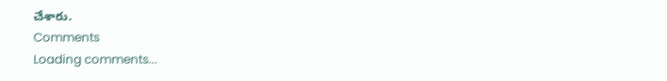చేశారు.
Comments
Loading comments...